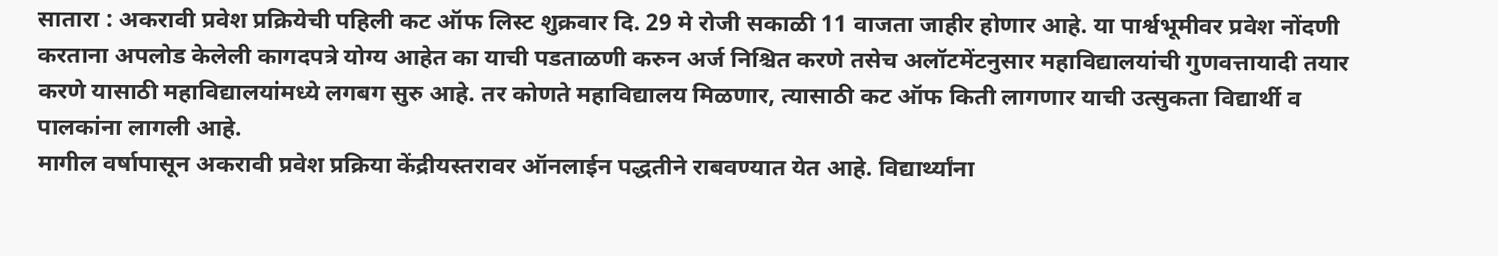सातारा : अकरावी प्रवेश प्रक्रियेची पहिली कट ऑफ लिस्ट शुक्रवार दि. 29 मे रोजी सकाळी 11 वाजता जाहीर होणार आहे. या पार्श्वभूमीवर प्रवेश नोंदणी करताना अपलोड केलेली कागदपत्रे योग्य आहेत का याची पडताळणी करुन अर्ज निश्चित करणे तसेच अलॉटमेंटनुसार महाविद्यालयांची गुणवत्तायादी तयार करणे यासाठी महाविद्यालयांमध्ये लगबग सुरु आहे. तर कोणते महाविद्यालय मिळणार, त्यासाठी कट ऑफ किती लागणार याची उत्सुकता विद्यार्थी व पालकांना लागली आहे.
मागील वर्षापासून अकरावी प्रवेश प्रक्रिया केंद्रीयस्तरावर ऑनलाईन पद्धतीने राबवण्यात येत आहे. विद्यार्थ्यांना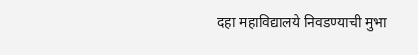दहा महाविद्यालये निवडण्याची मुभा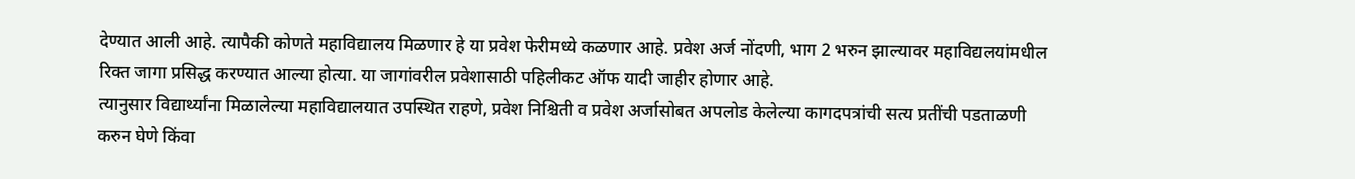देण्यात आली आहे. त्यापैकी कोणते महाविद्यालय मिळणार हे या प्रवेश फेरीमध्ये कळणार आहे. प्रवेश अर्ज नोंदणी, भाग 2 भरुन झाल्यावर महाविद्यलयांमधील रिक्त जागा प्रसिद्ध करण्यात आल्या होत्या. या जागांवरील प्रवेशासाठी पहिलीकट ऑफ यादी जाहीर होणार आहे.
त्यानुसार विद्यार्थ्यांना मिळालेल्या महाविद्यालयात उपस्थित राहणे, प्रवेश निश्चिती व प्रवेश अर्जासोबत अपलोड केलेल्या कागदपत्रांची सत्य प्रतींची पडताळणी करुन घेणे किंवा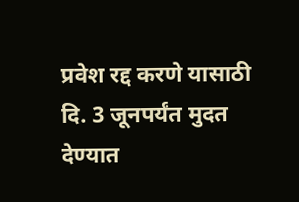प्रवेश रद्द करणे यासाठी दि. 3 जूनपर्यंत मुदत देण्यात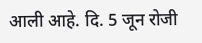आली आहे. दि. 5 जून रोजी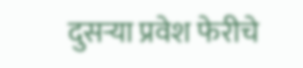दुसऱ्या प्रवेश फेरीचे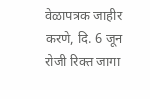वेळापत्रक जाहीर करणे, दि. 6 जून रोजी रिक्त जागा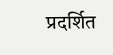प्रदर्शित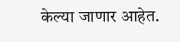केल्या जाणार आहेत.